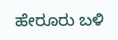ಹೇರೂರು ಬಳಿ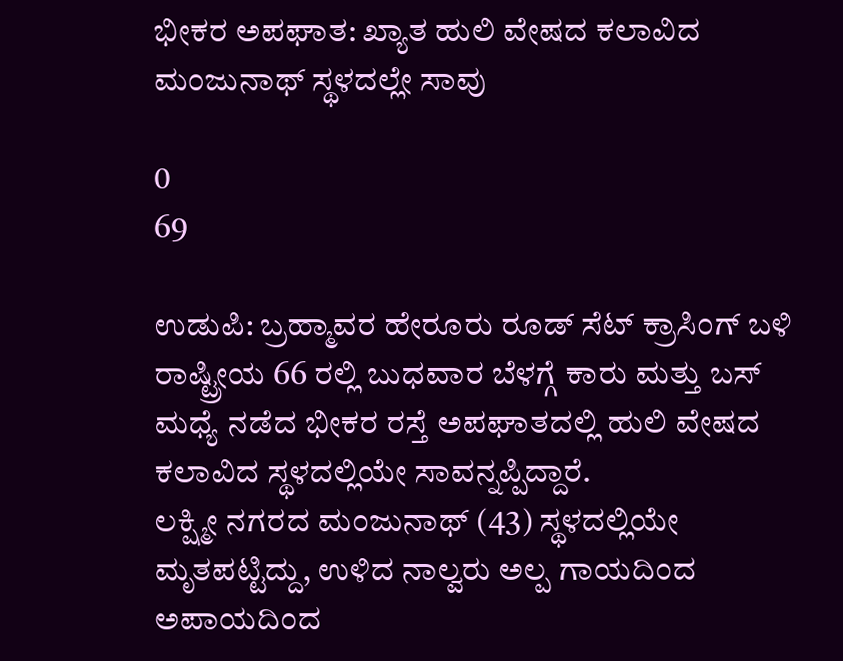ಭೀಕರ ಅಪಘಾತ: ಖ್ಯಾತ ಹುಲಿ ವೇಷದ ಕಲಾವಿದ ಮಂಜುನಾಥ್ ಸ್ಥಳದಲ್ಲೇ ಸಾವು

0
69

ಉಡುಪಿ: ಬ್ರಹ್ಮಾವರ ಹೇರೂರು ರೂಡ್ ಸೆಟ್ ಕ್ರಾಸಿಂಗ್ ಬಳಿ ರಾಷ್ಟ್ರೀಯ 66 ರಲ್ಲಿ ಬುಧವಾರ ಬೆಳಗ್ಗೆ ಕಾರು ಮತ್ತು ಬಸ್‌ ಮಧ್ಯೆ ನಡೆದ ಭೀಕರ ರಸ್ತೆ ಅಪಘಾತದಲ್ಲಿ ಹುಲಿ ವೇಷದ ಕಲಾವಿದ ಸ್ಥಳದಲ್ಲಿಯೇ ಸಾವನ್ನಪ್ಪಿದ್ದಾರೆ.
ಲಕ್ಷ್ಮೀ ನಗರದ ಮಂಜುನಾಥ್ (43) ಸ್ಥಳದಲ್ಲಿಯೇ ಮೃತಪಟ್ಟಿದ್ದು, ಉಳಿದ ನಾಲ್ವರು ಅಲ್ಪ ಗಾಯದಿಂದ ಅಪಾಯದಿಂದ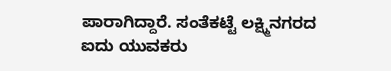ಪಾರಾಗಿದ್ದಾರೆ. ಸಂತೆಕಟ್ಟೆ ಲಕ್ಷ್ಮಿನಗರದ ಐದು ಯುವಕರು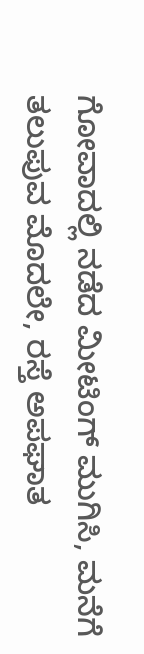ಗೋವಾದಲ್ಲಿ ನಡೆದ ಮೀಟಿಂಗ್ ಮುಗಿಸಿ, ಮನೆಗೆ ತಲುಪುವ ಮೊದಲೇ, ರಸ್ತೆ ಅಪಘಾತ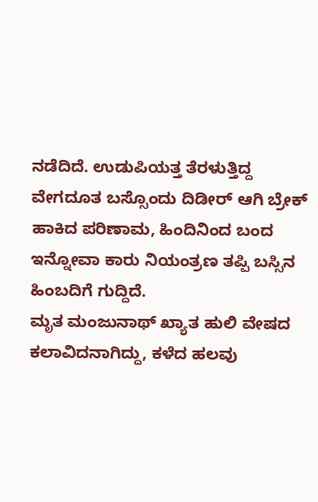ನಡೆದಿದೆ. ಉಡುಪಿಯತ್ತ ತೆರಳುತ್ತಿದ್ದ ವೇಗದೂತ ಬಸ್ಸೊಂದು ದಿಡೀರ್ ಆಗಿ ಬ್ರೇಕ್ ಹಾಕಿದ ಪರಿಣಾಮ, ಹಿಂದಿನಿಂದ ಬಂದ ಇನ್ನೋವಾ ಕಾರು ನಿಯಂತ್ರಣ ತಪ್ಪಿ ಬಸ್ಸಿನ ಹಿಂಬದಿಗೆ ಗುದ್ದಿದೆ.
ಮೃತ ಮಂಜುನಾಥ್ ಖ್ಯಾತ ಹುಲಿ ವೇಷದ ಕಲಾವಿದನಾಗಿದ್ದು, ಕಳೆದ ಹಲವು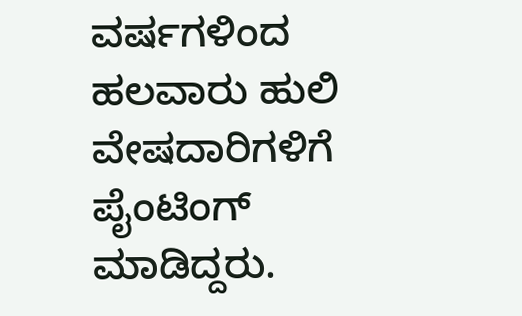ವರ್ಷಗಳಿಂದ ಹಲವಾರು ಹುಲಿ ವೇಷದಾರಿಗಳಿಗೆ ಪೈಂಟಿಂಗ್ ಮಾಡಿದ್ದರು.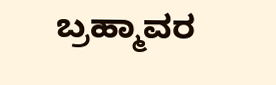ಬ್ರಹ್ಮಾವರ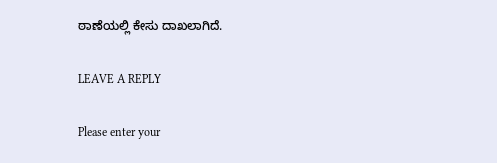ಠಾಣೆಯಲ್ಲಿ ಕೇಸು ದಾಖಲಾಗಿದೆ.

LEAVE A REPLY

Please enter your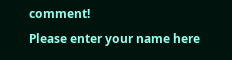comment!
Please enter your name here